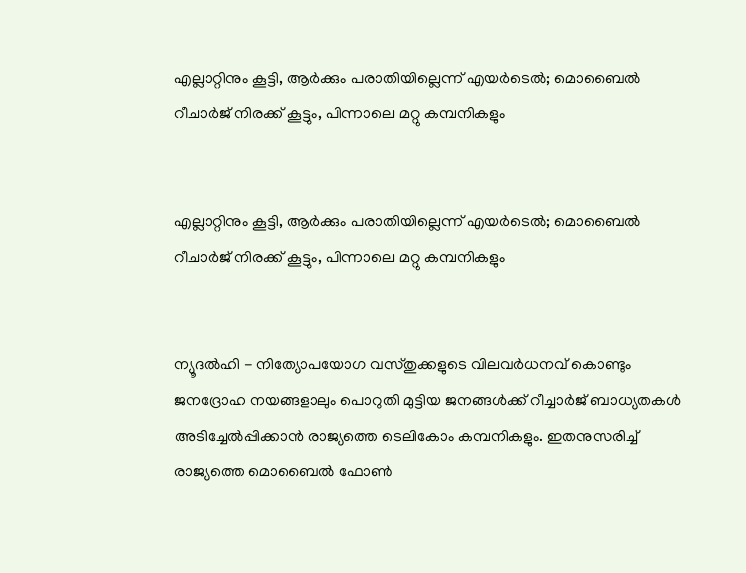എല്ലാറ്റിനും കൂട്ടി, ആർക്കും പരാതിയില്ലെന്ന് എയർടെൽ; മൊബൈൽ റീചാർജ് നിരക്ക് കൂട്ടും, പിന്നാലെ മറ്റു കമ്പനികളും


എല്ലാറ്റിനും കൂട്ടി, ആർക്കും പരാതിയില്ലെന്ന് എയർടെൽ; മൊബൈൽ റീചാർജ് നിരക്ക് കൂട്ടും, പിന്നാലെ മറ്റു കമ്പനികളും


ന്യൂദൽഹി - നിത്യോപയോഗ വസ്തുക്കളുടെ വിലവർധനവ് കൊണ്ടും ജനദ്രോഹ നയങ്ങളാലും പൊറുതി മുട്ടിയ ജനങ്ങൾക്ക് റീച്ചാർജ് ബാധ്യതകൾ അടിച്ചേൽപ്പിക്കാൻ രാജ്യത്തെ ടെലികോം കമ്പനികളും. ഇതനുസരിച്ച് രാജ്യത്തെ മൊബൈൽ ഫോൺ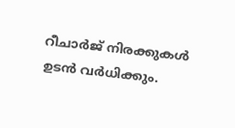റീചാർജ് നിരക്കുകൾ ഉടൻ വർധിക്കും.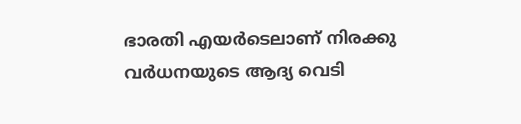ഭാരതി എയർടെലാണ് നിരക്കു വർധനയുടെ ആദ്യ വെടി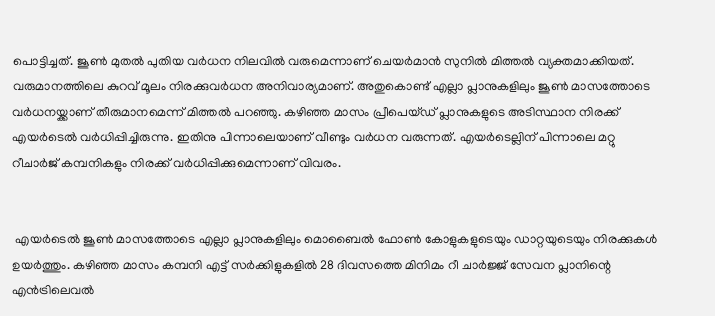പൊട്ടിച്ചത്. ജൂൺ മുതൽ പുതിയ വർധന നിലവിൽ വരുമെന്നാണ് ചെയർമാൻ സുനിൽ മിത്തൽ വ്യക്തമാക്കിയത്. വരുമാനത്തിലെ കുറവ് മൂലം നിരക്കുവർധന അനിവാര്യമാണ്. അതുകൊണ്ട് എല്ലാ പ്ലാനുകളിലും ജൂൺ മാസത്തോടെ വർധനയ്ക്കാണ് തീരുമാനമെന്ന് മിത്തൽ പറഞ്ഞു. കഴിഞ്ഞ മാസം പ്രീപെയ്ഡ് പ്ലാനുകളുടെ അടിസ്ഥാന നിരക്ക് എയർടെൽ വർധിപ്പിച്ചിരുന്നു. ഇതിനു പിന്നാലെയാണ് വീണ്ടും വർധന വരുന്നത്. എയർടെല്ലിന് പിന്നാലെ മറ്റു റീചാർജ് കമ്പനികളും നിരക്ക് വർധിപ്പിക്കുമെന്നാണ് വിവരം.


 എയർടെൽ ജൂൺ മാസത്തോടെ എല്ലാ പ്ലാനുകളിലും മൊബൈൽ ഫോൺ കോളുകളുടെയും ഡാറ്റയുടെയും നിരക്കുകൾ ഉയർത്തും. കഴിഞ്ഞ മാസം കമ്പനി എട്ട് സർക്കിളുകളിൽ 28 ദിവസത്തെ മിനിമം റീ ചാർജ്ജ് സേവന പ്ലാനിന്റെ എൻട്രിലെവൽ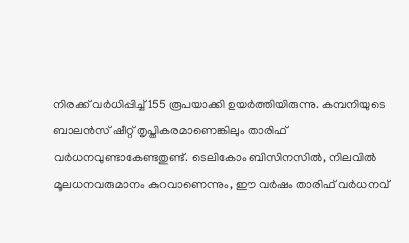നിരക്ക് വർധിപ്പിച്ച് 155 രൂപയാക്കി ഉയർത്തിയിരുന്നു. കമ്പനിയുടെ ബാലൻസ് ഷീറ്റ് തൃപ്തികരമാണെങ്കിലും താരിഫ് വർധനവുണ്ടാകേണ്ടതുണ്ട്. ടെലികോം ബിസിനസിൽ, നിലവിൽ മൂലധനവരുമാനം കുറവാണെന്നും, ഈ വർഷം താരിഫ് വർധനവ്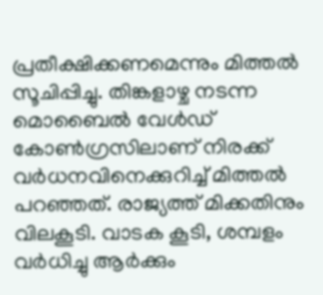പ്രതീക്ഷിക്കണമെന്നും മിത്തൽ സൂചിപ്പിച്ചു. തിങ്കളാഴ്ച നടന്ന മൊബൈൽ വേൾഡ് കോൺഗ്രസിലാണ് നിരക്ക് വർധനവിനെക്കുറിച്ച് മിത്തൽ പറഞ്ഞത്. രാജ്യത്ത് മിക്കതിനും വിലകൂടി. വാടക കൂടി, ശമ്പളം വർധിച്ചു ആർക്കും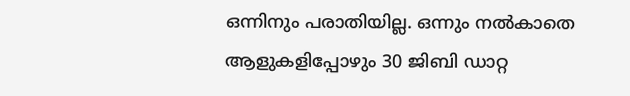ഒന്നിനും പരാതിയില്ല. ഒന്നും നൽകാതെ ആളുകളിപ്പോഴും 30 ജിബി ഡാറ്റ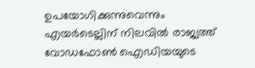ഉപയോഗിക്കുന്നുവെന്നും എയർടെല്ലിന് നിലവിൽ രാജ്യത്ത് വോഡഫോൺ ഐഡിയയുടെ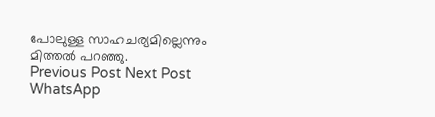പോലുള്ള സാഹചര്യമില്ലെന്നും മിത്തൽ പറഞ്ഞു.
Previous Post Next Post
WhatsApp